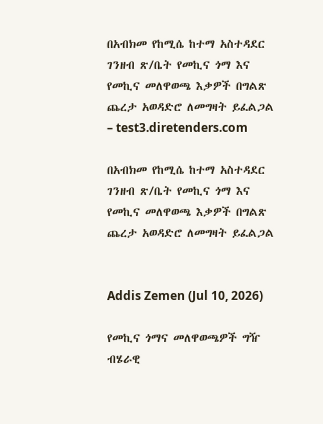በአብክመ የከሚሴ ከተማ አስተዳደር ገንዘብ ጽ/ቤት የመኪና ጎማ እና የመኪና መለዋወጫ እቃዎች በግልጽ ጨረታ አወዳድሮ ለመግዛት ይፈልጋል – test3.diretenders.com

በአብክመ የከሚሴ ከተማ አስተዳደር ገንዘብ ጽ/ቤት የመኪና ጎማ እና የመኪና መለዋወጫ እቃዎች በግልጽ ጨረታ አወዳድሮ ለመግዛት ይፈልጋል


Addis Zemen (Jul 10, 2026)

የመኪና ጎማና መለዋወጫዎች ግዥ ብሄራዊ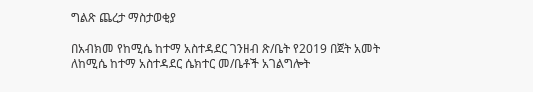ግልጽ ጨረታ ማስታወቂያ

በአብክመ የከሚሴ ከተማ አስተዳደር ገንዘብ ጽ/ቤት የ2019 በጀት አመት ለከሚሴ ከተማ አስተዳደር ሴክተር መ/ቤቶች አገልግሎት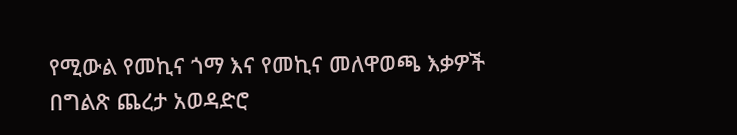የሚውል የመኪና ጎማ እና የመኪና መለዋወጫ እቃዎች በግልጽ ጨረታ አወዳድሮ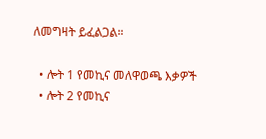ለመግዛት ይፈልጋል።

  • ሎት 1 የመኪና መለዋወጫ እቃዎች
  • ሎት 2 የመኪና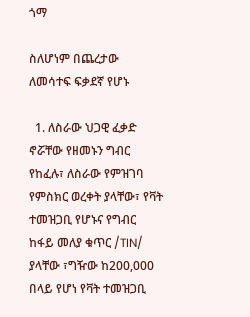ጎማ

ስለሆነም በጨረታው ለመሳተፍ ፍቃደኛ የሆኑ

  1. ለስራው ህጋዊ ፈቃድ ኖሯቸው የዘመኑን ግብር የከፈሉ፣ ለስራው የምዝገባ የምስክር ወረቀት ያላቸው፣ የቫት ተመዝጋቢ የሆኑና የግብር ከፋይ መለያ ቁጥር /TIN/ ያላቸው ፣ግዥው ከ200,000 በላይ የሆነ የቫት ተመዝጋቢ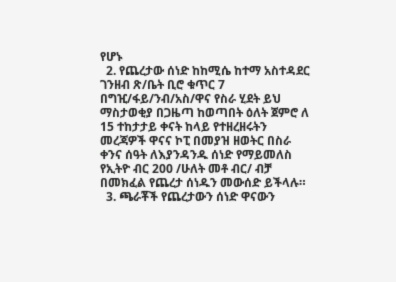የሆኑ
  2. የጨረታው ሰነድ ከከሚሴ ከተማ አስተዳደር ገንዘብ ጽ/ቤት ቢሮ ቁጥር 7 በግዢ/ፋይ/ንብ/አስ/ዋና የስራ ሂደት ይህ ማስታወቂያ በጋዜጣ ከወጣበት ዕለት ጀምሮ ለ 15 ተከታታይ ቀናት ከላይ የተዘረዘሩትን መረጃዎች ዋናና ኮፒ በመያዝ ዘወትር በስራ ቀንና ሰዓት ለእያንዳንዱ ሰነድ የማይመለስ የኢትዮ ብር 200 /ሁለት መቶ ብር/ ብቻ በመክፈል የጨረታ ሰነዱን መውሰድ ይችላሉ።
  3. ጫራቾች የጨረታውን ሰነድ ዋናውን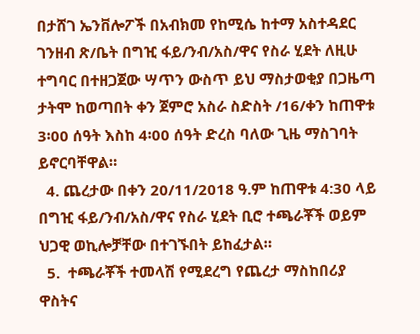በታሸገ ኤንቨሎፖች በአብክመ የከሚሴ ከተማ አስተዳደር ገንዘብ ጽ/ቤት በግዢ ፋይ/ንብ/አስ/ዋና የስራ ሂደት ለዚሁ ተግባር በተዘጋጀው ሣጥን ውስጥ ይህ ማስታወቂያ በጋዜጣ ታትሞ ከወጣበት ቀን ጀምሮ አስራ ስድስት /16/ቀን ከጠዋቱ 3፡00 ሰዓት እስከ 4፡00 ሰዓት ድረስ ባለው ጊዜ ማስገባት ይኖርባቸዋል።
  4. ጨረታው በቀን 20/11/2018 ዓ.ም ከጠዋቱ 4:30 ላይ በግዢ ፋይ/ንብ/አስ/ዋና የስራ ሂደት ቢሮ ተጫራቾች ወይም ህጋዊ ወኪሎቻቸው በተገኙበት ይከፈታል።
  5.  ተጫራቾች ተመላሽ የሚደረግ የጨረታ ማስከበሪያ ዋስትና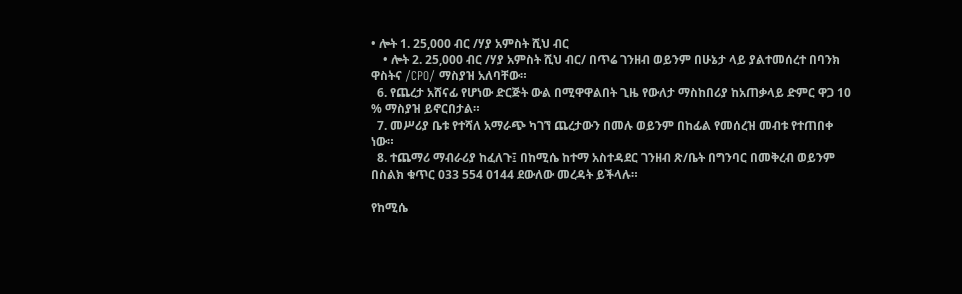• ሎት 1. 25,000 ብር /ሃያ አምስት ሺህ ብር
    • ሎት 2. 25,000 ብር /ሃያ አምስት ሺህ ብር/ በጥሬ ገንዘብ ወይንም በሁኔታ ላይ ያልተመሰረተ በባንክ ዋስትና /CPO/ ማስያዝ አለባቸው።
  6. የጨረታ አሸናፊ የሆነው ድርጅት ውል በሚዋዋልበት ጊዜ የውለታ ማስከበሪያ ከአጠቃላይ ድምር ዋጋ 10 % ማስያዝ ይኖርበታል።
  7. መሥሪያ ቤቱ የተሻለ አማራጭ ካገኘ ጨረታውን በመሉ ወይንም በከፊል የመሰረዝ መብቱ የተጠበቀ ነው።
  8. ተጨማሪ ማብራሪያ ከፈለጉ፤ በከሚሴ ከተማ አስተዳደር ገንዘብ ጽ/ቤት በግንባር በመቅረብ ወይንም በስልክ ቁጥር 033 554 0144 ደውለው መረዳት ይችላሉ።

የከሚሴ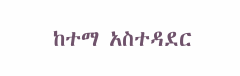ከተማ አስተዳደር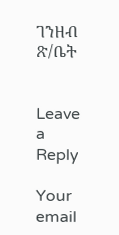ገንዘብ ጽ/ቤት


Leave a Reply

Your email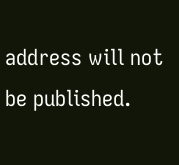address will not be published.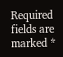Required fields are marked *